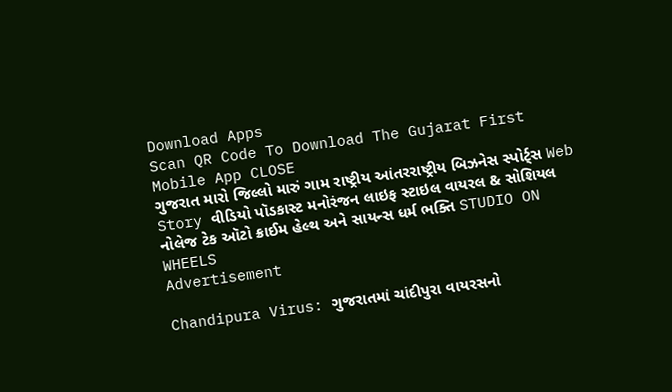Download Apps
Scan QR Code To Download The Gujarat First Mobile App CLOSE
ગુજરાત મારો જિલ્લો મારું ગામ રાષ્ટ્રીય આંતરરાષ્ટ્રીય બિઝનેસ સ્પોર્ટ્સ Web Story વીડિયો પૉડકાસ્ટ મનોરંજન લાઇફ સ્ટાઇલ વાયરલ & સોશિયલ નોલેજ ટેક ઑટો ક્રાઈમ હેલ્થ અને સાયન્સ ધર્મ ભક્તિ STUDIO ON WHEELS
Advertisement

Chandipura Virus: ગુજરાતમાં ચાંદીપુરા વાયરસનો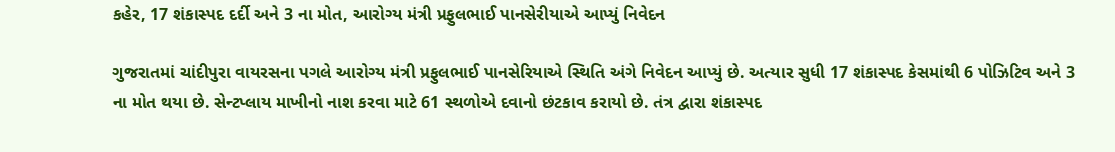કહેર, 17 શંકાસ્પદ દર્દી અને 3 ના મોત, આરોગ્ય મંત્રી પ્રફુલભાઈ પાનસેરીયાએ આપ્યું નિવેદન

ગુજરાતમાં ચાંદીપુરા વાયરસના પગલે આરોગ્ય મંત્રી પ્રફુલભાઈ પાનસેરિયાએ સ્થિતિ અંગે નિવેદન આપ્યું છે. અત્યાર સુધી 17 શંકાસ્પદ કેસમાંથી 6 પોઝિટિવ અને 3 ના મોત થયા છે. સેન્ટપ્લાય માખીનો નાશ કરવા માટે 61 સ્થળોએ દવાનો છંટકાવ કરાયો છે. તંત્ર દ્વારા શંકાસ્પદ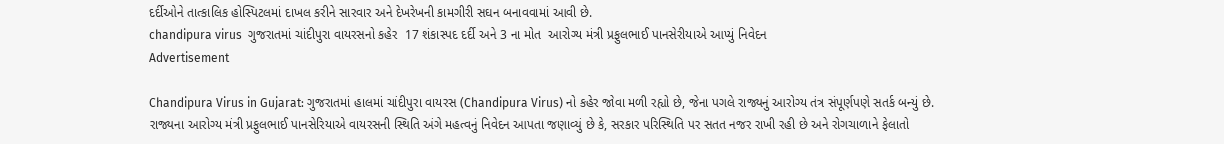દર્દીઓને તાત્કાલિક હોસ્પિટલમાં દાખલ કરીને સારવાર અને દેખરેખની કામગીરી સઘન બનાવવામાં આવી છે.
chandipura virus  ગુજરાતમાં ચાંદીપુરા વાયરસનો કહેર  17 શંકાસ્પદ દર્દી અને 3 ના મોત  આરોગ્ય મંત્રી પ્રફુલભાઈ પાનસેરીયાએ આપ્યું નિવેદન
Advertisement

Chandipura Virus in Gujarat: ગુજરાતમાં હાલમાં ચાંદીપુરા વાયરસ (Chandipura Virus) નો કહેર જોવા મળી રહ્યો છે, જેના પગલે રાજ્યનું આરોગ્ય તંત્ર સંપૂર્ણપણે સતર્ક બન્યું છે. રાજ્યના આરોગ્ય મંત્રી પ્રફુલભાઈ પાનસેરિયાએ વાયરસની સ્થિતિ અંગે મહત્વનું નિવેદન આપતા જણાવ્યું છે કે, સરકાર પરિસ્થિતિ પર સતત નજર રાખી રહી છે અને રોગચાળાને ફેલાતો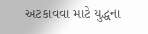અટકાવવા માટે યુદ્ધના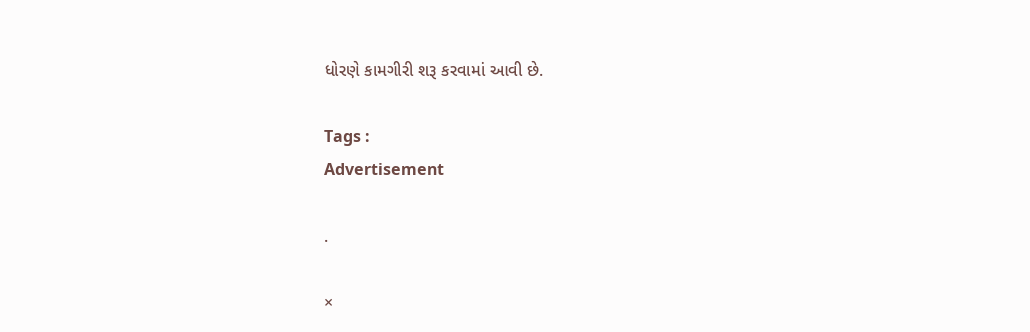ધોરણે કામગીરી શરૂ કરવામાં આવી છે.

Tags :
Advertisement

.

×